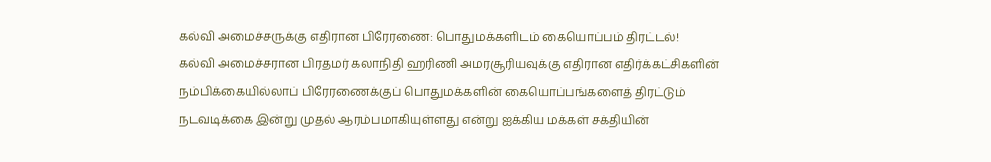கல்வி அமைச்சருக்கு எதிரான பிரேரணை: பொதுமக்களிடம் கையொப்பம் திரட்டல்!
கல்வி அமைச்சரான பிரதமர் கலாநிதி ஹரிணி அமரசூரியவுக்கு எதிரான எதிர்க்கட்சிகளின் நம்பிக்கையில்லாப் பிரேரணைக்குப் பொதுமக்களின் கையொப்பங்களைத் திரட்டும் நடவடிக்கை இன்று முதல் ஆரம்பமாகியுள்ளது என்று ஐக்கிய மக்கள் சக்தியின்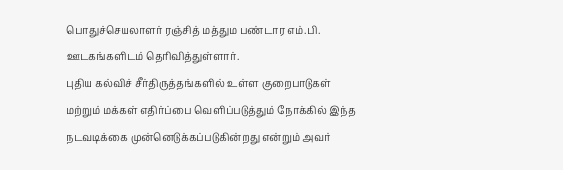பொதுச்செயலாளர் ரஞ்சித் மத்தும பண்டார எம்.பி. ஊடகங்களிடம் தெரிவித்துள்ளார்.
புதிய கல்விச் சீர்திருத்தங்களில் உள்ள குறைபாடுகள் மற்றும் மக்கள் எதிர்ப்பை வெளிப்படுத்தும் நோக்கில் இந்த நடவடிக்கை முன்னெடுக்கப்படுகின்றது என்றும் அவர்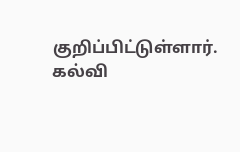குறிப்பிட்டுள்ளார்.
கல்வி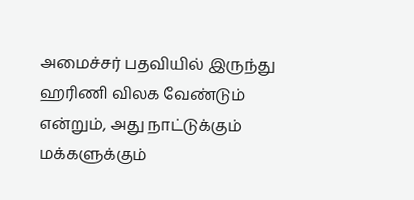அமைச்சர் பதவியில் இருந்து ஹரிணி விலக வேண்டும் என்றும், அது நாட்டுக்கும் மக்களுக்கும்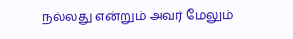நல்லது என்றும் அவர் மேலும்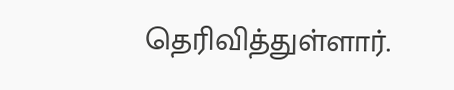தெரிவித்துள்ளார்.